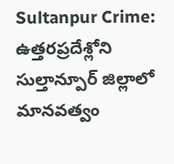Sultanpur Crime: ఉత్తరప్రదేశ్లోని సుల్తాన్పూర్ జిల్లాలో మానవత్వం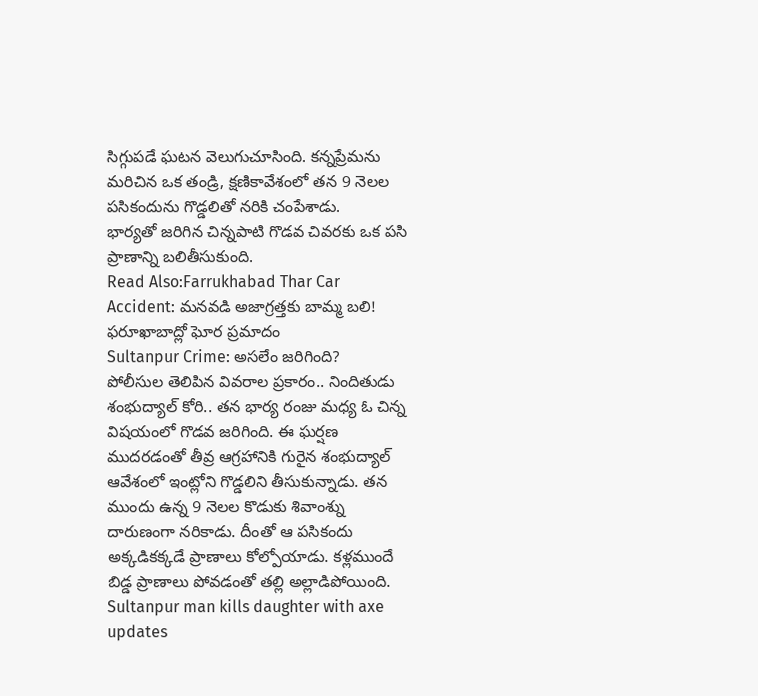సిగ్గుపడే ఘటన వెలుగుచూసింది. కన్నప్రేమను మరిచిన ఒక తండ్రి, క్షణికావేశంలో తన 9 నెలల పసికందును గొడ్డలితో నరికి చంపేశాడు.
భార్యతో జరిగిన చిన్నపాటి గొడవ చివరకు ఒక పసి ప్రాణాన్ని బలితీసుకుంది.
Read Also:Farrukhabad Thar Car Accident: మనవడి అజాగ్రత్తకు బామ్మ బలి! ఫరూఖాబాద్లో ఘోర ప్రమాదం
Sultanpur Crime: అసలేం జరిగింది?
పోలీసుల తెలిపిన వివరాల ప్రకారం.. నిందితుడు శంభుద్యాల్ కోరి.. తన భార్య రంజు మధ్య ఓ చిన్న విషయంలో గొడవ జరిగింది. ఈ ఘర్షణ ముదరడంతో తీవ్ర ఆగ్రహానికి గురైన శంభుద్యాల్ ఆవేశంలో ఇంట్లోని గొడ్డలిని తీసుకున్నాడు. తన ముందు ఉన్న 9 నెలల కొడుకు శివాంశ్ను దారుణంగా నరికాడు. దీంతో ఆ పసికందు అక్కడికక్కడే ప్రాణాలు కోల్పోయాడు. కళ్లముందే బిడ్డ ప్రాణాలు పోవడంతో తల్లి అల్లాడిపోయింది.
Sultanpur man kills daughter with axe updates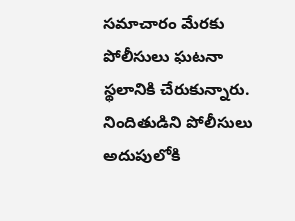సమాచారం మేరకు పోలీసులు ఘటనా స్థలానికి చేరుకున్నారు. నిందితుడిని పోలీసులు అదుపులోకి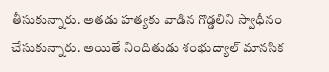తీసుకున్నారు. అతడు హత్యకు వాడిన గొడ్డలిని స్వాధీనం చేసుకున్నారు. అయితే నిందితుడు శంభుద్యాల్ మానసిక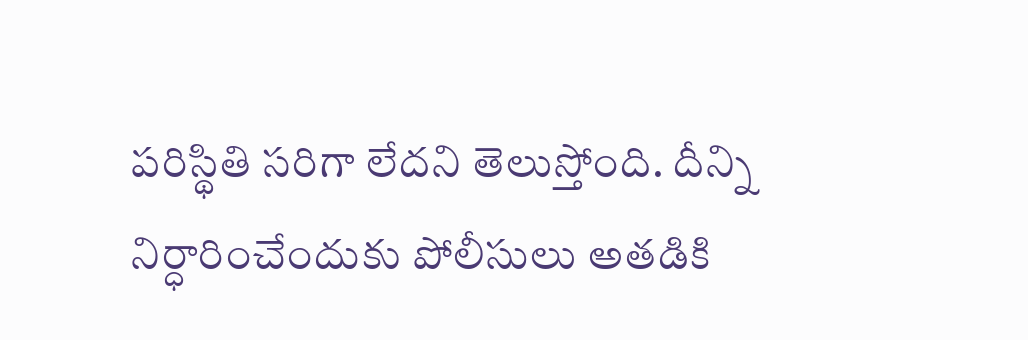పరిస్థితి సరిగా లేదని తెలుస్తోంది. దీన్ని నిర్ధారించేందుకు పోలీసులు అతడికి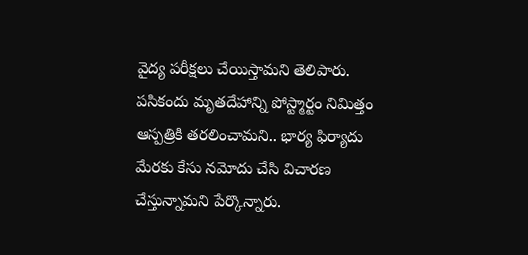వైద్య పరీక్షలు చేయిస్తామని తెలిపారు. పసికందు మృతదేహాన్ని పోస్ట్మార్టం నిమిత్తం ఆస్పత్రికి తరలించామని.. భార్య ఫిర్యాదు మేరకు కేసు నమోదు చేసి విచారణ చేస్తున్నామని పేర్కొన్నారు.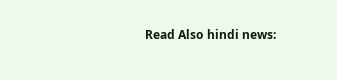Read Also hindi news: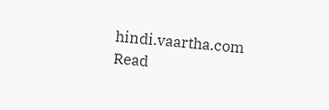hindi.vaartha.com
Read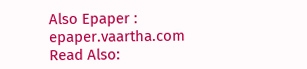Also Epaper : epaper.vaartha.com
Read Also: